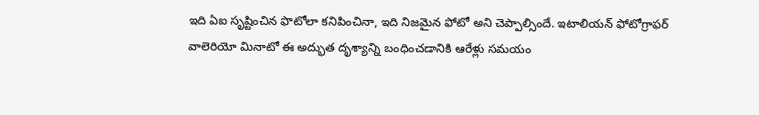ఇది ఏఐ సృష్టించిన ఫొటోలా కనిపించినా, ఇది నిజమైన ఫోటో అని చెప్పాల్సిందే. ఇటాలియన్ ఫోటోగ్రాఫర్ వాలెరియో మినాటో ఈ అద్భుత దృశ్యాన్ని బంధించడానికి ఆరేళ్లు సమయం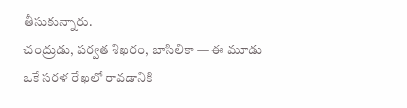తీసుకున్నారు.
చంద్రుడు, పర్వత శిఖరం, బాసిలికా — ఈ మూడు ఒకే సరళ రేఖలో రావడానికి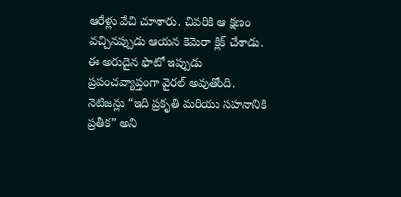ఆరేళ్లు వేచి చూశారు. చివరికి ఆ క్షణం వచ్చినప్పుడు ఆయన కెమెరా క్లిక్ చేశాడు.
ఈ అరుదైన ఫొటో ఇప్పుడు ప్రపంచవ్యాప్తంగా వైరల్ అవుతోంది. నెటిజన్లు “ఇది ప్రకృతి మరియు సహనానికి ప్రతీక” అని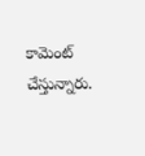కామెంట్ చేస్తున్నారు.